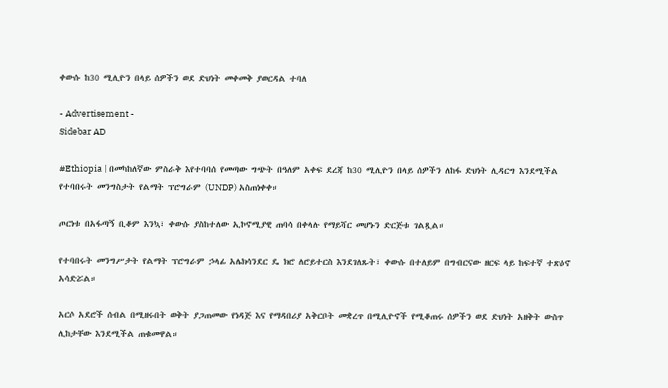ቀውሱ ከ30 ሚሊዮን በላይ ሰዎችን ወደ ድህነት መቀመቅ ያወርዳል ተባለ

- Advertisement -
Sidebar AD

#Ethiopia | በመካከለኛው ምስራቅ እየተባባሰ የመጣው ግጭት በዓለም አቀፍ ደረጃ ከ30 ሚሊዮን በላይ ሰዎችን ለከፋ ድህነት ሊዳርግ እንደሚችል የተባበሩት መንግስታት የልማት ፕሮግራም (UNDP) አስጠነቀቀ።

ጦርነቱ በአፋጣኝ ቢቆም እንኳ፣ ቀውሱ ያስከተለው ኢኮኖሚያዊ ጠባሳ በቀላሉ የማይሻር መሆኑን ድርጅቱ ገልጿል።

የተባበሩት መንግሥታት የልማት ፕሮግራም ኃላፊ አሌክሳንደር ዴ ክሮ ለሮይተርስ እንደገለጹት፣ ቀውሱ በተለይም በግብርናው ዘርፍ ላይ ከፍተኛ ተጽዕኖ አሳድሯል።

አርሶ አደሮች ሰብል በሚዘሩበት ወቅት ያጋጠመው የነዳጅ እና የማዳበሪያ አቅርቦት መቋረጥ በሚሊዮኖች የሚቆጠሩ ሰዎችን ወደ ድህነት አዘቅት ውስጥ ሊከታቸው እንደሚችል ጠቁመዋል።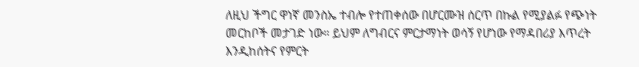ለዚህ ችግር ዋነኛ መንስኤ ተብሎ የተጠቀሰው በሆርሙዝ ሰርጥ በኩል የሚያልፉ የጭነት መርከቦች መታገድ ነው። ይህም ለግብርና ምርታማነት ወሳኝ የሆነው የማዳበሪያ እጥረት እንዲከሰትና የምርት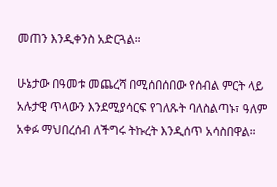መጠን እንዲቀንስ አድርጓል።

ሁኔታው በዓመቱ መጨረሻ በሚሰበሰበው የሰብል ምርት ላይ አሉታዊ ጥላውን እንደሚያሳርፍ የገለጹት ባለስልጣኑ፣ ዓለም አቀፉ ማህበረሰብ ለችግሩ ትኩረት እንዲሰጥ አሳስበዋል።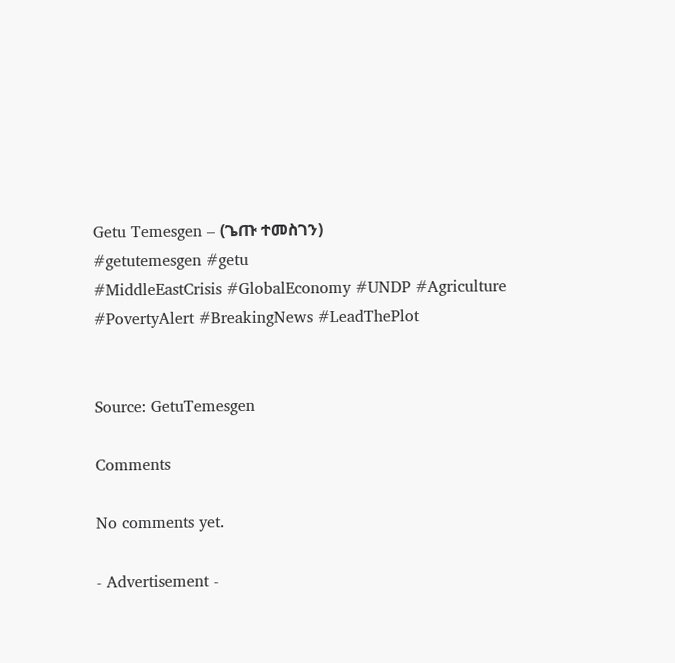Getu Temesgen – (ጌጡ ተመስገን)
#getutemesgen #getu
#MiddleEastCrisis #GlobalEconomy #UNDP #Agriculture #PovertyAlert #BreakingNews #LeadThePlot


Source: GetuTemesgen

Comments

No comments yet.

- Advertisement -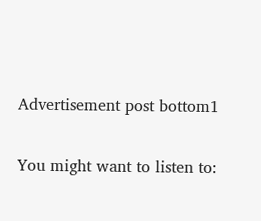Advertisement post bottom1

You might want to listen to: